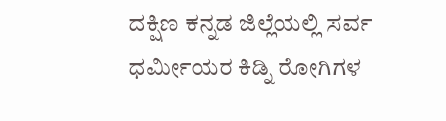ದಕ್ಷಿಣ ಕನ್ನಡ ಜಿಲ್ಲೆಯಲ್ಲಿ ಸರ್ವ ಧರ್ಮೀಯರ ಕಿಡ್ನಿ ರೋಗಿಗಳ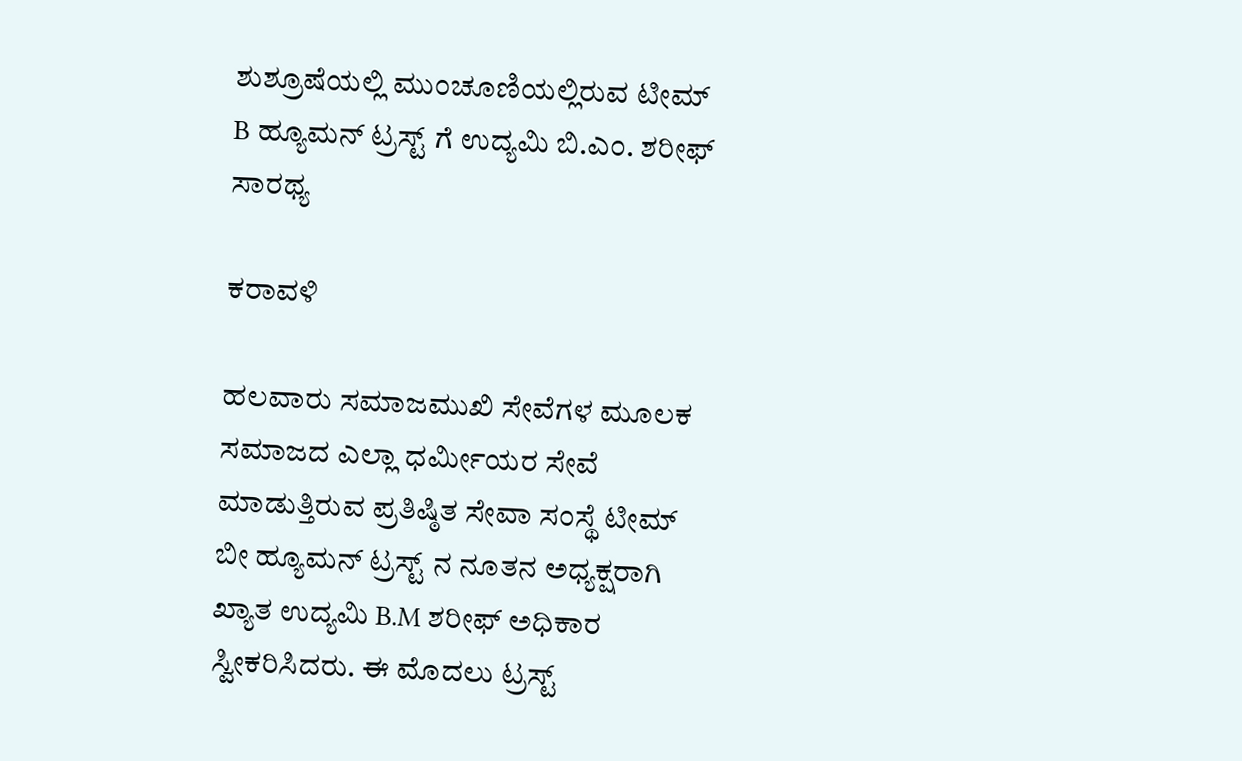ಶುಶ್ರೂಷೆಯಲ್ಲಿ ಮುಂಚೂಣಿಯಲ್ಲಿರುವ ಟೀಮ್ B ಹ್ಯೂಮನ್ ಟ್ರಸ್ಟ್ ಗೆ ಉದ್ಯಮಿ ಬಿ.ಎಂ. ಶರೀಫ್ ಸಾರಥ್ಯ

ಕರಾವಳಿ

ಹಲವಾರು ಸಮಾಜಮುಖಿ ಸೇವೆಗಳ ಮೂಲಕ ಸಮಾಜದ ಎಲ್ಲಾ ಧರ್ಮೀಯರ ಸೇವೆ ಮಾಡುತ್ತಿರುವ ಪ್ರತಿಷ್ಠಿತ ಸೇವಾ ಸಂಸ್ಥೆ ಟೀಮ್ ಬೀ ಹ್ಯೂಮನ್ ಟ್ರಸ್ಟ್ ನ ನೂತನ ಅಧ್ಯಕ್ಷರಾಗಿ ಖ್ಯಾತ ಉದ್ಯಮಿ B.M ಶರೀಫ್ ಅಧಿಕಾರ ಸ್ವೀಕರಿಸಿದರು. ಈ ಮೊದಲು ಟ್ರಸ್ಟ್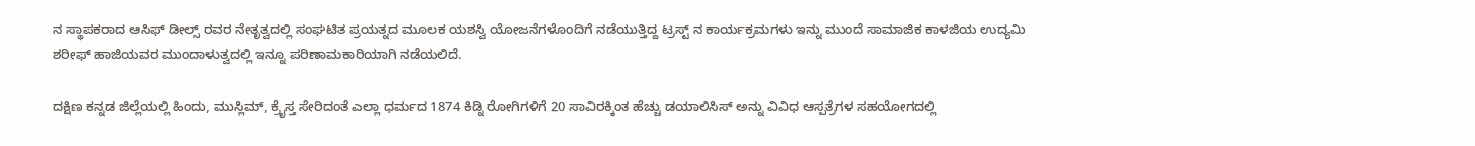ನ ಸ್ಥಾಪಕರಾದ ಆಸಿಫ್ ಡೀಲ್ಸ್ ರವರ ನೇತೃತ್ವದಲ್ಲಿ ಸಂಘಟಿತ ಪ್ರಯತ್ನದ ಮೂಲಕ ಯಶಸ್ವಿ ಯೋಜನೆಗಳೊಂದಿಗೆ ನಡೆಯುತ್ತಿದ್ದ ಟ್ರಸ್ಟ್ ನ ಕಾರ್ಯಕ್ರಮಗಳು ಇನ್ನು ಮುಂದೆ ಸಾಮಾಜಿಕ ಕಾಳಜಿಯ ಉದ್ಯಮಿ ಶರೀಫ್ ಹಾಜಿಯವರ ಮುಂದಾಳುತ್ವದಲ್ಲಿ ಇನ್ನೂ ಪರಿಣಾಮಕಾರಿಯಾಗಿ ನಡೆಯಲಿದೆ.

ದಕ್ಷಿಣ ಕನ್ನಡ ಜಿಲ್ಲೆಯಲ್ಲಿ ಹಿಂದು, ಮುಸ್ಲಿಮ್, ಕ್ರೈಸ್ತ ಸೇರಿದಂತೆ ಎಲ್ಲಾ ಧರ್ಮದ 1874 ಕಿಡ್ನಿ ರೋಗಿಗಳಿಗೆ 20 ಸಾವಿರಕ್ಕಿಂತ ಹೆಚ್ಚು ಡಯಾಲಿಸಿಸ್ ಅನ್ನು ವಿವಿಧ ಆಸ್ಪತ್ರೆಗಳ ಸಹಯೋಗದಲ್ಲಿ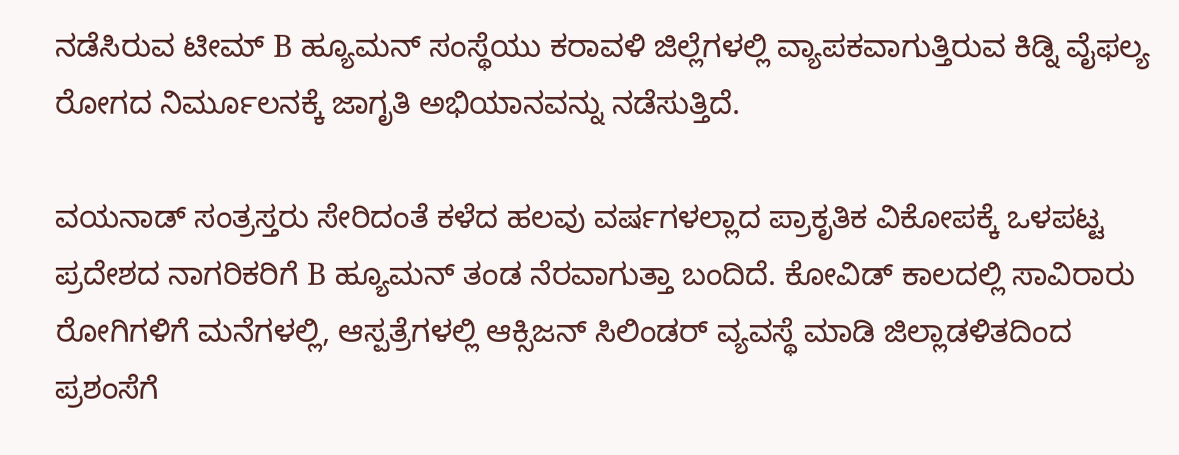ನಡೆಸಿರುವ ಟೀಮ್ B ಹ್ಯೂಮನ್ ಸಂಸ್ಥೆಯು ಕರಾವಳಿ ಜಿಲ್ಲೆಗಳಲ್ಲಿ ವ್ಯಾಪಕವಾಗುತ್ತಿರುವ ಕಿಡ್ನಿ ವೈಫಲ್ಯ ರೋಗದ ನಿರ್ಮೂಲನಕ್ಕೆ ಜಾಗೃತಿ ಅಭಿಯಾನವನ್ನು ನಡೆಸುತ್ತಿದೆ.

ವಯನಾಡ್ ಸಂತ್ರಸ್ತರು ಸೇರಿದಂತೆ ಕಳೆದ ಹಲವು ವರ್ಷಗಳಲ್ಲಾದ ಪ್ರಾಕೃತಿಕ ವಿಕೋಪಕ್ಕೆ ಒಳಪಟ್ಟ ಪ್ರದೇಶದ ನಾಗರಿಕರಿಗೆ B ಹ್ಯೂಮನ್ ತಂಡ ನೆರವಾಗುತ್ತಾ ಬಂದಿದೆ. ಕೋವಿಡ್ ಕಾಲದಲ್ಲಿ ಸಾವಿರಾರು ರೋಗಿಗಳಿಗೆ ಮನೆಗಳಲ್ಲಿ, ಆಸ್ಪತ್ರೆಗಳಲ್ಲಿ ಆಕ್ಸಿಜನ್ ಸಿಲಿಂಡರ್ ವ್ಯವಸ್ಥೆ ಮಾಡಿ ಜಿಲ್ಲಾಡಳಿತದಿಂದ ಪ್ರಶಂಸೆಗೆ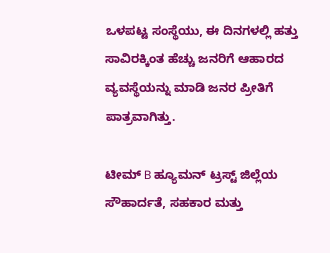ಒಳಪಟ್ಟ ಸಂಸ್ಥೆಯು, ಈ ದಿನಗಳಲ್ಲಿ ಹತ್ತು ಸಾವಿರಕ್ಕಿಂತ ಹೆಚ್ಚು ಜನರಿಗೆ ಆಹಾರದ ವ್ಯವಸ್ಥೆಯನ್ನು ಮಾಡಿ ಜನರ ಪ್ರೀತಿಗೆ ಪಾತ್ರವಾಗಿತ್ತು.

ಟೀಮ್ B ಹ್ಯೂಮನ್ ಟ್ರಸ್ಟ್ ಜಿಲ್ಲೆಯ ಸೌಹಾರ್ದತೆ, ಸಹಕಾರ ಮತ್ತು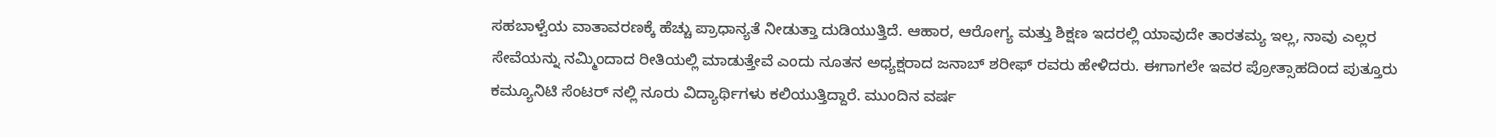ಸಹಬಾಳ್ವೆಯ ವಾತಾವರಣಕ್ಕೆ ಹೆಚ್ಚು ಪ್ರಾಧಾನ್ಯತೆ ನೀಡುತ್ತಾ ದುಡಿಯುತ್ತಿದೆ. ಆಹಾರ, ಆರೋಗ್ಯ ಮತ್ತು ಶಿಕ್ಷಣ ಇದರಲ್ಲಿ ಯಾವುದೇ ತಾರತಮ್ಯ ಇಲ್ಲ, ನಾವು ಎಲ್ಲರ ಸೇವೆಯನ್ನು ನಮ್ಮಿಂದಾದ ರೀತಿಯಲ್ಲಿ ಮಾಡುತ್ತೇವೆ ಎಂದು ನೂತನ ಅಧ್ಯಕ್ಷರಾದ ಜನಾಬ್ ಶರೀಫ್ ರವರು ಹೇಳಿದರು. ಈಗಾಗಲೇ ಇವರ ಪ್ರೋತ್ಸಾಹದಿಂದ ಪುತ್ತೂರು ಕಮ್ಯೂನಿಟಿ ಸೆಂಟರ್ ನಲ್ಲಿ ನೂರು ವಿದ್ಯಾರ್ಥಿಗಳು ಕಲಿಯುತ್ತಿದ್ದಾರೆ. ಮುಂದಿನ ವರ್ಷ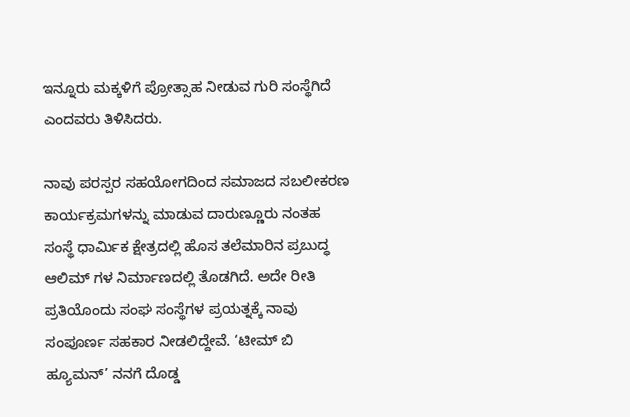ಇನ್ನೂರು ಮಕ್ಕಳಿಗೆ ಪ್ರೋತ್ಸಾಹ ನೀಡುವ ಗುರಿ ಸಂಸ್ಥೆಗಿದೆ ಎಂದವರು ತಿಳಿಸಿದರು.

ನಾವು ಪರಸ್ಪರ ಸಹಯೋಗದಿಂದ ಸಮಾಜದ ಸಬಲೀಕರಣ ಕಾರ್ಯಕ್ರಮಗಳನ್ನು ಮಾಡುವ ದಾರುಣ್ಣೂರು ನಂತಹ ಸಂಸ್ಥೆ ಧಾರ್ಮಿಕ ಕ್ಷೇತ್ರದಲ್ಲಿ ಹೊಸ ತಲೆಮಾರಿನ ಪ್ರಬುದ್ಧ ಆಲಿಮ್ ಗಳ ನಿರ್ಮಾಣದಲ್ಲಿ ತೊಡಗಿದೆ. ಅದೇ ರೀತಿ ಪ್ರತಿಯೊಂದು ಸಂಘ ಸಂಸ್ಥೆಗಳ ಪ್ರಯತ್ನಕ್ಕೆ ನಾವು ಸಂಪೂರ್ಣ ಸಹಕಾರ ನೀಡಲಿದ್ದೇವೆ. ‘ಟೀಮ್ ಬಿ ಹ್ಯೂಮನ್’ ನನಗೆ ದೊಡ್ಡ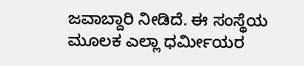ಜವಾಬ್ದಾರಿ ನೀಡಿದೆ. ಈ ಸಂಸ್ಥೆಯ ಮೂಲಕ ಎಲ್ಲಾ ಧರ್ಮೀಯರ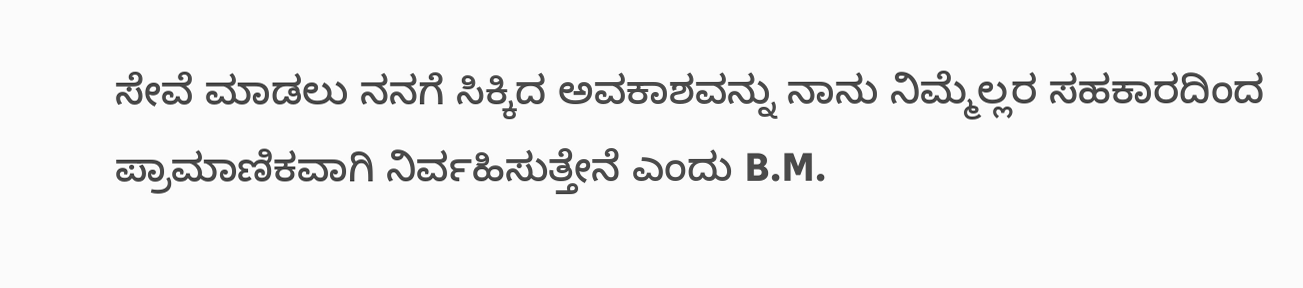ಸೇವೆ ಮಾಡಲು ನನಗೆ ಸಿಕ್ಕಿದ ಅವಕಾಶವನ್ನು ನಾನು ನಿಮ್ಮೆಲ್ಲರ ಸಹಕಾರದಿಂದ ಪ್ರಾಮಾಣಿಕವಾಗಿ ನಿರ್ವಹಿಸುತ್ತೇನೆ ಎಂದು B.M.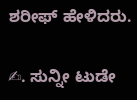ಶರೀಫ್ ಹೇಳಿದರು.

✍. ಸುನ್ನೀ ಟುಡೇ